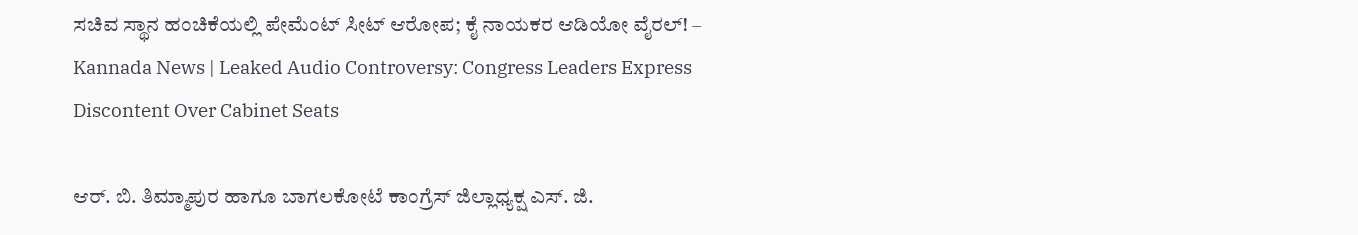ಸಚಿವ ಸ್ಥಾನ ಹಂಚಿಕೆಯಲ್ಲಿ ಪೇಮೆಂಟ್ ಸೀಟ್ ಆರೋಪ; ಕೈ ನಾಯಕರ ಆಡಿಯೋ ವೈರಲ್! – Kannada News | Leaked Audio Controversy: Congress Leaders Express Discontent Over Cabinet Seats

ಆರ್. ಬಿ. ತಿಮ್ಮಾಪುರ ಹಾಗೂ ಬಾಗಲಕೋಟೆ ಕಾಂಗ್ರೆಸ್ ಜಿಲ್ಲಾಧ್ಯಕ್ಷ ಎಸ್. ಜಿ.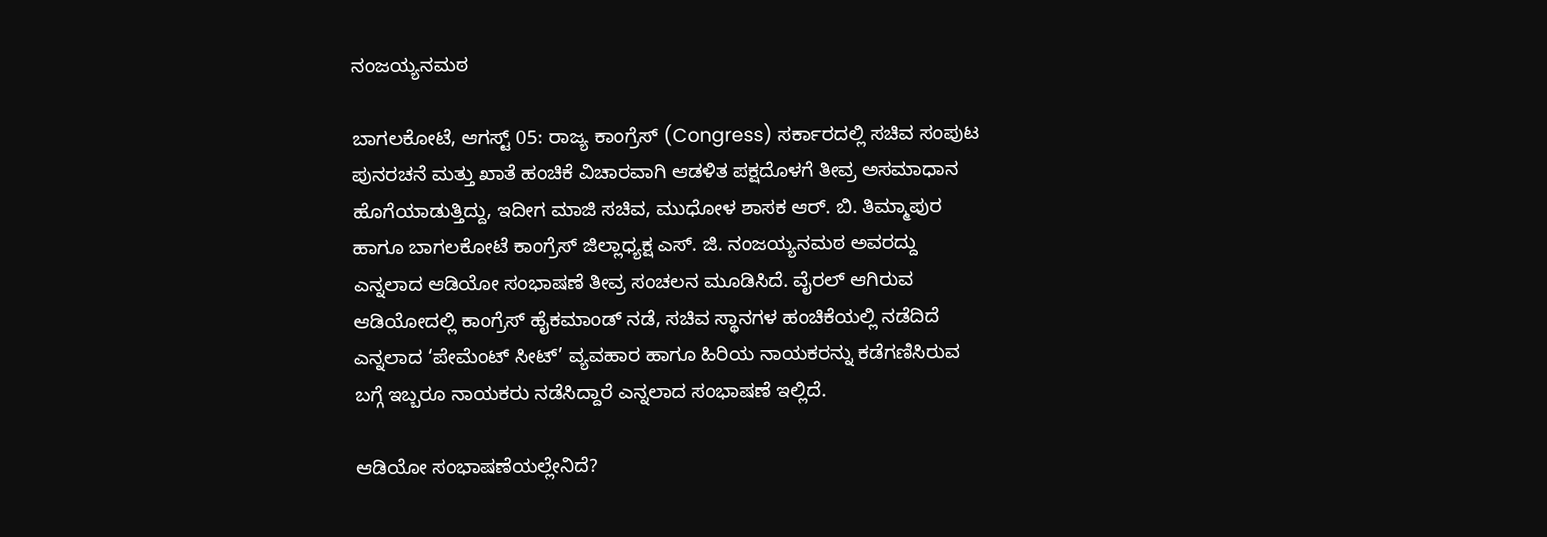ನಂಜಯ್ಯನಮಠ

ಬಾಗಲಕೋಟೆ, ಆಗಸ್ಟ್ 05: ರಾಜ್ಯ ಕಾಂಗ್ರೆಸ್ (Congress) ಸರ್ಕಾರದಲ್ಲಿ ಸಚಿವ ಸಂಪುಟ ಪುನರಚನೆ ಮತ್ತು ಖಾತೆ ಹಂಚಿಕೆ ವಿಚಾರವಾಗಿ ಆಡಳಿತ ಪಕ್ಷದೊಳಗೆ ತೀವ್ರ ಅಸಮಾಧಾನ ಹೊಗೆಯಾಡುತ್ತಿದ್ದು, ಇದೀಗ ಮಾಜಿ ಸಚಿವ, ಮುಧೋಳ ಶಾಸಕ ಆರ್. ಬಿ. ತಿಮ್ಮಾಪುರ ಹಾಗೂ ಬಾಗಲಕೋಟೆ ಕಾಂಗ್ರೆಸ್ ಜಿಲ್ಲಾಧ್ಯಕ್ಷ ಎಸ್. ಜಿ. ನಂಜಯ್ಯನಮಠ ಅವರದ್ದು ಎನ್ನಲಾದ ಆಡಿಯೋ ಸಂಭಾಷಣೆ ತೀವ್ರ ಸಂಚಲನ ಮೂಡಿಸಿದೆ. ವೈರಲ್ ಆಗಿರುವ ಆಡಿಯೋದಲ್ಲಿ ಕಾಂಗ್ರೆಸ್ ಹೈಕಮಾಂಡ್ ನಡೆ, ಸಚಿವ ಸ್ಥಾನಗಳ ಹಂಚಿಕೆಯಲ್ಲಿ ನಡೆದಿದೆ ಎನ್ನಲಾದ ‘ಪೇಮೆಂಟ್ ಸೀಟ್’ ವ್ಯವಹಾರ ಹಾಗೂ ಹಿರಿಯ ನಾಯಕರನ್ನು ಕಡೆಗಣಿಸಿರುವ ಬಗ್ಗೆ ಇಬ್ಬರೂ ನಾಯಕರು ನಡೆಸಿದ್ದಾರೆ ಎನ್ನಲಾದ ಸಂಭಾಷಣೆ ಇಲ್ಲಿದೆ.

ಆಡಿಯೋ ಸಂಭಾಷಣೆಯಲ್ಲೇನಿದೆ?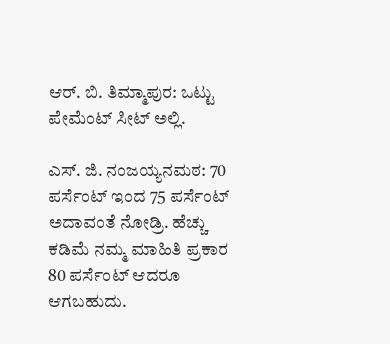ಆರ್. ಬಿ. ತಿಮ್ಮಾಪುರ: ಒಟ್ಟು ಪೇಮೆಂಟ್ ಸೀಟ್ ಅಲ್ಲಿ.

ಎಸ್. ಜಿ. ನಂಜಯ್ಯನಮಠ: 70 ಪರ್ಸೆಂಟ್ ಇಂದ 75 ಪರ್ಸೆಂಟ್ ಅದಾವಂತೆ ನೋಡ್ರಿ. ಹೆಚ್ಚು ಕಡಿಮೆ ನಮ್ಮ ಮಾಹಿತಿ ಪ್ರಕಾರ 80 ಪರ್ಸೆಂಟ್ ಆದರೂ ಆಗಬಹುದು.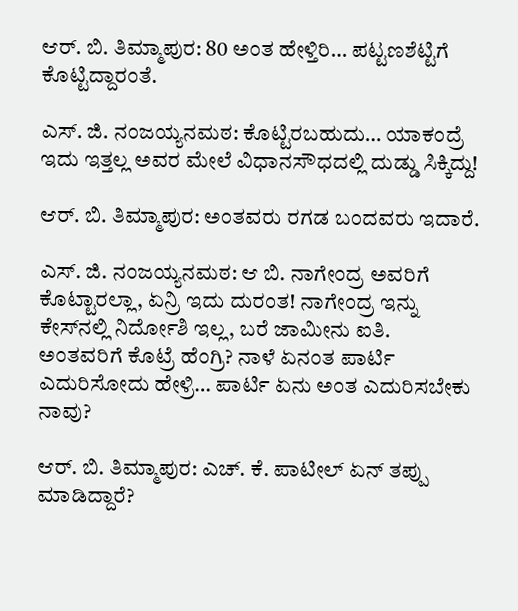ಆರ್. ಬಿ. ತಿಮ್ಮಾಪುರ: 80 ಅಂತ ಹೇಳ್ತಿರಿ… ಪಟ್ಟಣಶೆಟ್ಟಿಗೆ ಕೊಟ್ಟಿದ್ದಾರಂತೆ.

ಎಸ್. ಜಿ. ನಂಜಯ್ಯನಮಠ: ಕೊಟ್ಟಿರಬಹುದು… ಯಾಕಂದ್ರೆ ಇದು ಇತ್ತಲ್ಲ ಅವರ ಮೇಲೆ ವಿಧಾನಸೌಧದಲ್ಲಿ ದುಡ್ಡು ಸಿಕ್ಕಿದ್ದು!

ಆರ್. ಬಿ. ತಿಮ್ಮಾಪುರ: ಅಂತವರು ರಗಡ ಬಂದವರು ಇದಾರೆ.

ಎಸ್. ಜಿ. ನಂಜಯ್ಯನಮಠ: ಆ ಬಿ. ನಾಗೇಂದ್ರ ಅವರಿಗೆ ಕೊಟ್ಟಾರಲ್ಲಾ, ಏನ್ರಿ ಇದು ದುರಂತ! ನಾಗೇಂದ್ರ ಇನ್ನು ಕೇಸ್‌ನಲ್ಲಿ ನಿರ್ದೋಶಿ ಇಲ್ಲ, ಬರೆ ಜಾಮೀನು ಐತಿ. ಅಂತವರಿಗೆ ಕೊಟ್ರೆ ಹೆಂಗ್ರಿ? ನಾಳೆ ಏನಂತ ಪಾರ್ಟಿ ಎದುರಿಸೋದು ಹೇಳ್ರಿ… ಪಾರ್ಟಿ ಏನು ಅಂತ ಎದುರಿಸಬೇಕು ನಾವು?

ಆರ್. ಬಿ. ತಿಮ್ಮಾಪುರ: ಎಚ್. ಕೆ. ಪಾಟೀಲ್ ಏನ್ ತಪ್ಪು ಮಾಡಿದ್ದಾರೆ?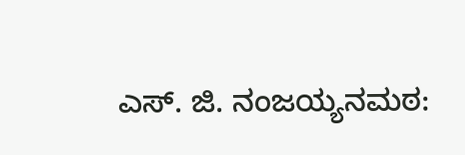ಎಸ್. ಜಿ. ನಂಜಯ್ಯನಮಠ: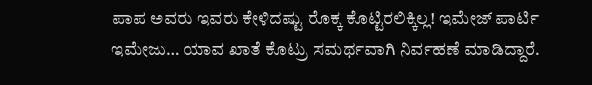ಪಾಪ ಅವರು ಇವರು ಕೇಳಿದಷ್ಟು ರೊಕ್ಕ ಕೊಟ್ಟಿರಲಿಕ್ಕಿಲ್ಲ! ಇಮೇಜ್ ಪಾರ್ಟಿ ಇಮೇಜು… ಯಾವ ಖಾತೆ ಕೊಟ್ರು ಸಮರ್ಥವಾಗಿ ನಿರ್ವಹಣೆ ಮಾಡಿದ್ದಾರೆ.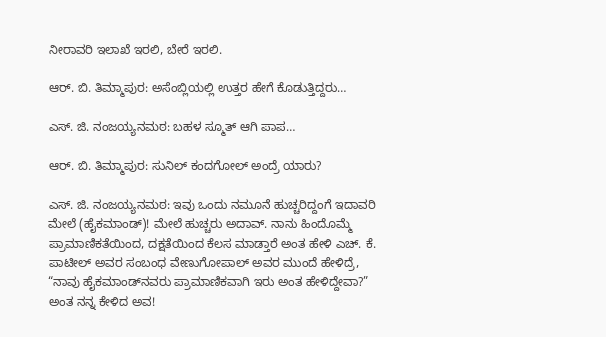ನೀರಾವರಿ ಇಲಾಖೆ ಇರಲಿ, ಬೇರೆ ಇರಲಿ.

ಆರ್. ಬಿ. ತಿಮ್ಮಾಪುರ: ಅಸೆಂಬ್ಲಿಯಲ್ಲಿ ಉತ್ತರ ಹೇಗೆ ಕೊಡುತ್ತಿದ್ದರು…

ಎಸ್. ಜಿ. ನಂಜಯ್ಯನಮಠ: ಬಹಳ ಸ್ಮೂತ್ ಆಗಿ ಪಾಪ…

ಆರ್. ಬಿ. ತಿಮ್ಮಾಪುರ: ಸುನಿಲ್ ಕಂದಗೋಲ್ ಅಂದ್ರೆ ಯಾರು?

ಎಸ್. ಜಿ. ನಂಜಯ್ಯನಮಠ: ಇವು ಒಂದು ನಮೂನೆ ಹುಚ್ಚರಿದ್ದಂಗೆ ಇದಾವರಿ ಮೇಲೆ (ಹೈಕಮಾಂಡ್)! ಮೇಲೆ ಹುಚ್ಚರು ಅದಾವ್. ನಾನು ಹಿಂದೊಮ್ಮೆ ಪ್ರಾಮಾಣಿಕತೆಯಿಂದ, ದಕ್ಷತೆಯಿಂದ ಕೆಲಸ ಮಾಡ್ತಾರೆ ಅಂತ ಹೇಳಿ ಎಚ್. ಕೆ. ಪಾಟೀಲ್ ಅವರ ಸಂಬಂಧ ವೇಣುಗೋಪಾಲ್ ಅವರ ಮುಂದೆ ಹೇಳಿದ್ರೆ, “ನಾವು ಹೈಕಮಾಂಡ್‌ನವರು ಪ್ರಾಮಾಣಿಕವಾಗಿ ಇರು ಅಂತ ಹೇಳಿದ್ದೇವಾ?” ಅಂತ ನನ್ನ ಕೇಳಿದ ಅವ!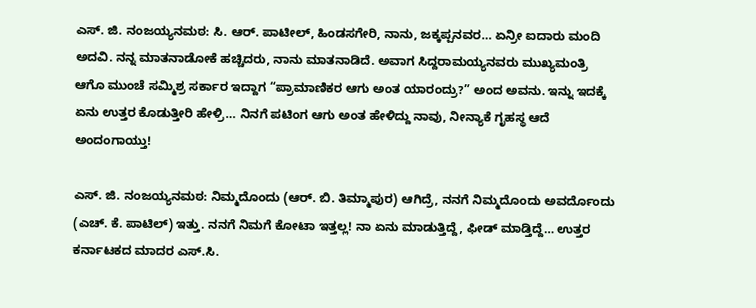ಎಸ್. ಜಿ. ನಂಜಯ್ಯನಮಠ: ಸಿ. ಆರ್. ಪಾಟೀಲ್, ಹಿಂಡಸಗೇರಿ, ನಾನು, ಜಕ್ಕಪ್ಪನವರ… ಏನ್ರೀ ಐದಾರು ಮಂದಿ ಅದವಿ. ನನ್ನ ಮಾತನಾಡೋಕೆ ಹಚ್ಚಿದರು, ನಾನು ಮಾತನಾಡಿದೆ. ಅವಾಗ ಸಿದ್ದರಾಮಯ್ಯನವರು ಮುಖ್ಯಮಂತ್ರಿ ಆಗೊ ಮುಂಚೆ ಸಮ್ಮಿಶ್ರ ಸರ್ಕಾರ ಇದ್ದಾಗ “ಪ್ರಾಮಾಣಿಕರ ಆಗು ಅಂತ ಯಾರಂದ್ರು?” ಅಂದ ಅವನು. ಇನ್ನು ಇದಕ್ಕೆ ಏನು ಉತ್ತರ ಕೊಡುತ್ತೀರಿ ಹೇಳ್ರಿ… ನಿನಗೆ ಪಟಿಂಗ ಆಗು ಅಂತ ಹೇಳಿದ್ದು ನಾವು, ನೀನ್ಯಾಕೆ ಗೃಹಸ್ಥ ಆದೆ ಅಂದಂಗಾಯ್ತು!

ಎಸ್. ಜಿ. ನಂಜಯ್ಯನಮಠ: ನಿಮ್ಮದೊಂದು (ಆರ್. ಬಿ. ತಿಮ್ಮಾಪುರ) ಆಗಿದ್ರೆ, ನನಗೆ ನಿಮ್ಮದೊಂದು ಅವರ್ದೊಂದು (ಎಚ್. ಕೆ. ಪಾಟಿಲ್) ಇತ್ತು. ನನಗೆ ನಿಮಗೆ ಕೋಟಾ ಇತ್ತಲ್ಲ! ನಾ ಏನು ಮಾಡುತ್ತಿದ್ದೆ, ಫೀಡ್ ಮಾಡ್ತಿದ್ದೆ… ಉತ್ತರ ಕರ್ನಾಟಕದ ಮಾದರ ಎಸ್.ಸಿ.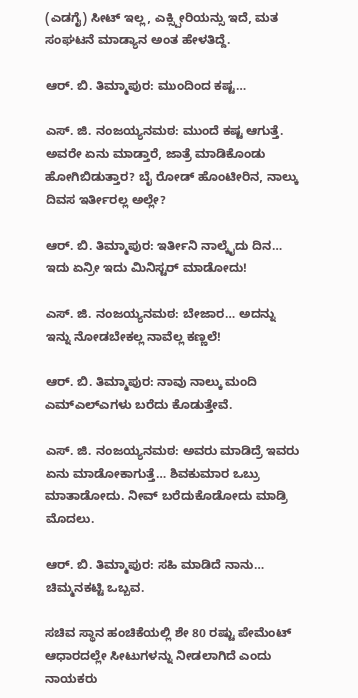(ಎಡಗೈ) ಸೀಟ್ ಇಲ್ಲ, ಎಕ್ಸ್ಪೀರಿಯನ್ಸು ಇದೆ, ಮತ ಸಂಘಟನೆ ಮಾಡ್ಯಾನ ಅಂತ ಹೇಳತಿದ್ದೆ.

ಆರ್. ಬಿ. ತಿಮ್ಮಾಪುರ: ಮುಂದಿಂದ ಕಷ್ಟ…

ಎಸ್. ಜಿ. ನಂಜಯ್ಯನಮಠ: ಮುಂದೆ ಕಷ್ಟ ಆಗುತ್ತೆ. ಅವರೇ ಏನು ಮಾಡ್ತಾರೆ, ಜಾತ್ರೆ ಮಾಡಿಕೊಂಡು ಹೋಗಿಬಿಡುತ್ತಾರ? ಬೈ ರೋಡ್ ಹೊಂಟೀರಿನ, ನಾಲ್ಕು ದಿವಸ ಇರ್ತೀರಲ್ಲ ಅಲ್ಲೇ?

ಆರ್. ಬಿ. ತಿಮ್ಮಾಪುರ: ಇರ್ತೀನಿ ನಾಲ್ಕೈದು ದಿನ… ಇದು ಏನ್ರೀ ಇದು ಮಿನಿಸ್ಟರ್ ಮಾಡೋದು!

ಎಸ್. ಜಿ. ನಂಜಯ್ಯನಮಠ: ಬೇಜಾರ… ಅದನ್ನು ಇನ್ನು ನೋಡಬೇಕಲ್ಲ ನಾವೆಲ್ಲ ಕಣ್ಣಲೆ!

ಆರ್. ಬಿ. ತಿಮ್ಮಾಪುರ: ನಾವು ನಾಲ್ಕು ಮಂದಿ ಎಮ್‌ಎಲ್‌ಎಗಳು ಬರೆದು ಕೊಡುತ್ತೇವೆ.

ಎಸ್. ಜಿ. ನಂಜಯ್ಯನಮಠ: ಅವರು ಮಾಡಿದ್ರೆ ಇವರು ಏನು ಮಾಡೋಕಾಗುತ್ತೆ… ಶಿವಕುಮಾರ ಒಬ್ರು ಮಾತಾಡೋದು. ನೀವ್ ಬರೆದುಕೊಡೋದು ಮಾಡ್ರಿ ಮೊದಲು.

ಆರ್. ಬಿ. ತಿಮ್ಮಾಪುರ: ಸಹಿ ಮಾಡಿದೆ ನಾನು… ಚಿಮ್ಮನಕಟ್ಟಿ ಒಬ್ಬವ.

ಸಚಿವ ಸ್ಥಾನ ಹಂಚಿಕೆಯಲ್ಲಿ ಶೇ 80 ರಷ್ಟು ಪೇಮೆಂಟ್ ಆಧಾರದಲ್ಲೇ ಸೀಟುಗಳನ್ನು ನೀಡಲಾಗಿದೆ ಎಂದು ನಾಯಕರು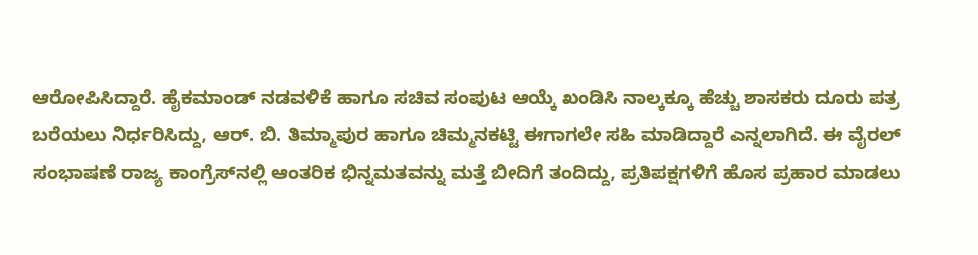ಆರೋಪಿಸಿದ್ದಾರೆ. ಹೈಕಮಾಂಡ್ ನಡವಳಿಕೆ ಹಾಗೂ ಸಚಿವ ಸಂಪುಟ ಆಯ್ಕೆ ಖಂಡಿಸಿ ನಾಲ್ಕಕ್ಕೂ ಹೆಚ್ಚು ಶಾಸಕರು ದೂರು ಪತ್ರ ಬರೆಯಲು ನಿರ್ಧರಿಸಿದ್ದು, ಆರ್. ಬಿ. ತಿಮ್ಮಾಪುರ ಹಾಗೂ ಚಿಮ್ಮನಕಟ್ಟಿ ಈಗಾಗಲೇ ಸಹಿ ಮಾಡಿದ್ದಾರೆ ಎನ್ನಲಾಗಿದೆ. ಈ ವೈರಲ್ ಸಂಭಾಷಣೆ ರಾಜ್ಯ ಕಾಂಗ್ರೆಸ್‌ನಲ್ಲಿ ಆಂತರಿಕ ಭಿನ್ನಮತವನ್ನು ಮತ್ತೆ ಬೀದಿಗೆ ತಂದಿದ್ದು, ಪ್ರತಿಪಕ್ಷಗಳಿಗೆ ಹೊಸ ಪ್ರಹಾರ ಮಾಡಲು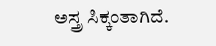ಅಸ್ತ್ರ ಸಿಕ್ಕಂತಾಗಿದೆ.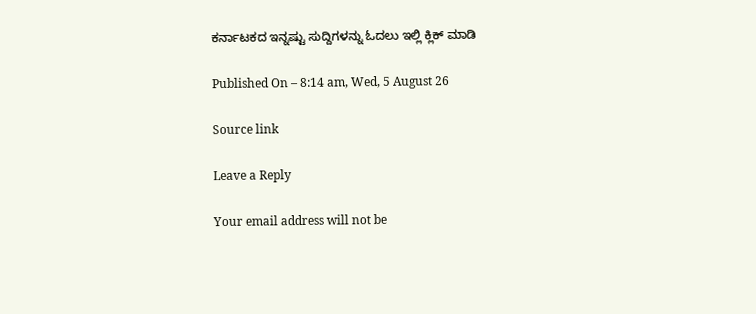ಕರ್ನಾಟಕದ ಇನ್ನಷ್ಟು ಸುದ್ದಿಗಳನ್ನು ಓದಲು ಇಲ್ಲಿ ಕ್ಲಿಕ್ ಮಾಡಿ

Published On – 8:14 am, Wed, 5 August 26

Source link

Leave a Reply

Your email address will not be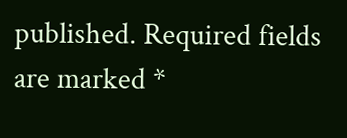published. Required fields are marked *